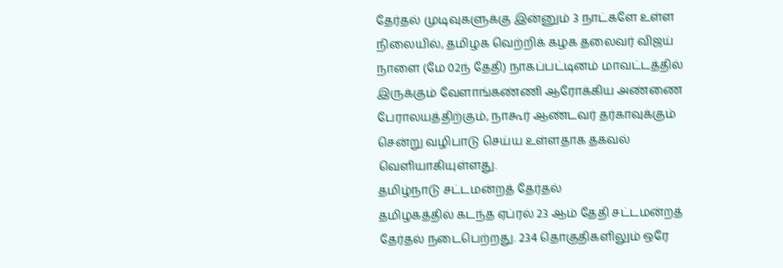தேர்தல் முடிவுகளுக்கு இன்னும் 3 நாட்களே உள்ள நிலையில், தமிழக வெற்றிக் கழக தலைவர் விஜய் நாளை (மே 02ந் தேதி) நாகப்பட்டினம் மாவட்டத்தில் இருக்கும் வேளாங்கண்ணி ஆரோக்கிய அண்ணை பேராலயத்திற்கும், நாகூர் ஆண்டவர் தர்காவுக்கும் சென்று வழிபாடு செய்ய உள்ளதாக தகவல் வெளியாகியுள்ளது.
தமிழ்நாடு சட்டமன்றத் தேர்தல்
தமிழகத்தில் கடந்த ஏப்ரல் 23 ஆம் தேதி சட்டமன்றத் தேர்தல் நடைபெற்றது. 234 தொகுதிகளிலும் ஒரே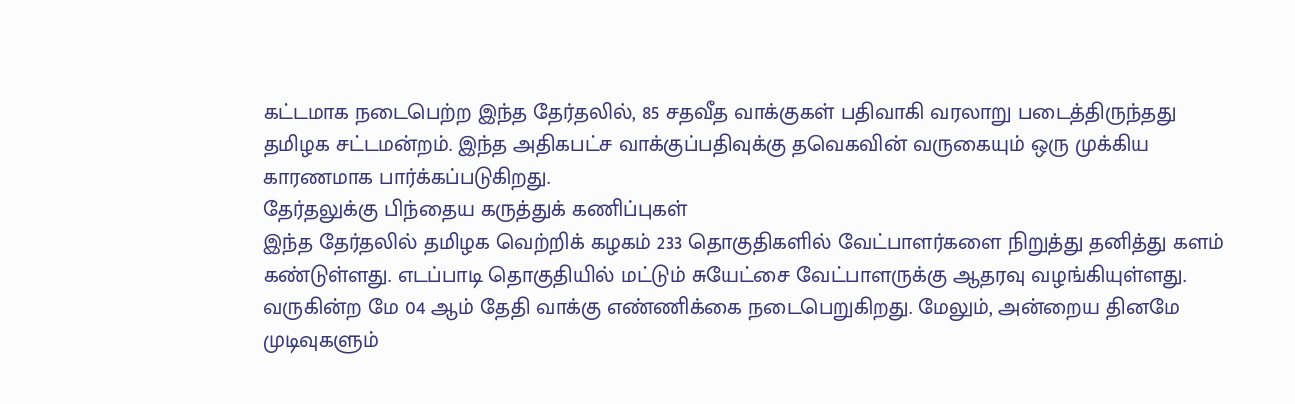கட்டமாக நடைபெற்ற இந்த தேர்தலில், 85 சதவீத வாக்குகள் பதிவாகி வரலாறு படைத்திருந்தது தமிழக சட்டமன்றம். இந்த அதிகபட்ச வாக்குப்பதிவுக்கு தவெகவின் வருகையும் ஒரு முக்கிய காரணமாக பார்க்கப்படுகிறது.
தேர்தலுக்கு பிந்தைய கருத்துக் கணிப்புகள்
இந்த தேர்தலில் தமிழக வெற்றிக் கழகம் 233 தொகுதிகளில் வேட்பாளர்களை நிறுத்து தனித்து களம் கண்டுள்ளது. எடப்பாடி தொகுதியில் மட்டும் சுயேட்சை வேட்பாளருக்கு ஆதரவு வழங்கியுள்ளது. வருகின்ற மே 04 ஆம் தேதி வாக்கு எண்ணிக்கை நடைபெறுகிறது. மேலும், அன்றைய தினமே முடிவுகளும்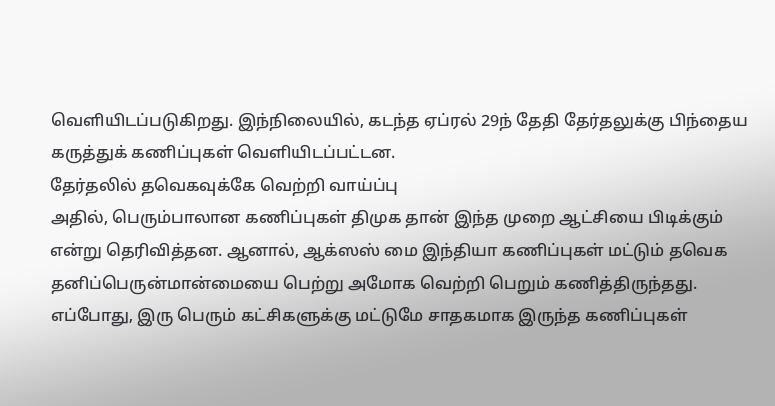வெளியிடப்படுகிறது. இந்நிலையில், கடந்த ஏப்ரல் 29ந் தேதி தேர்தலுக்கு பிந்தைய கருத்துக் கணிப்புகள் வெளியிடப்பட்டன.
தேர்தலில் தவெகவுக்கே வெற்றி வாய்ப்பு
அதில், பெரும்பாலான கணிப்புகள் திமுக தான் இந்த முறை ஆட்சியை பிடிக்கும் என்று தெரிவித்தன. ஆனால், ஆக்ஸஸ் மை இந்தியா கணிப்புகள் மட்டும் தவெக தனிப்பெருன்மான்மையை பெற்று அமோக வெற்றி பெறும் கணித்திருந்தது. எப்போது, இரு பெரும் கட்சிகளுக்கு மட்டுமே சாதகமாக இருந்த கணிப்புகள்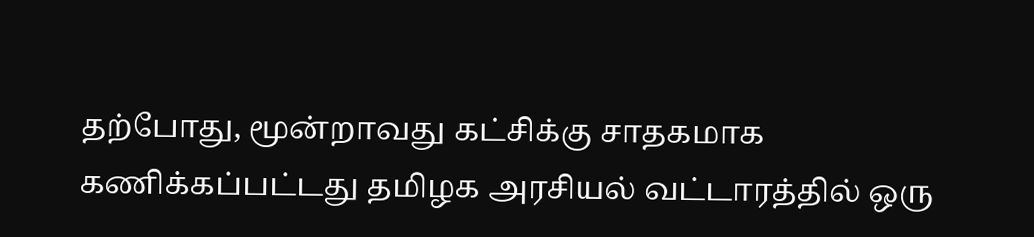தற்போது, மூன்றாவது கட்சிக்கு சாதகமாக கணிக்கப்பட்டது தமிழக அரசியல் வட்டாரத்தில் ஒரு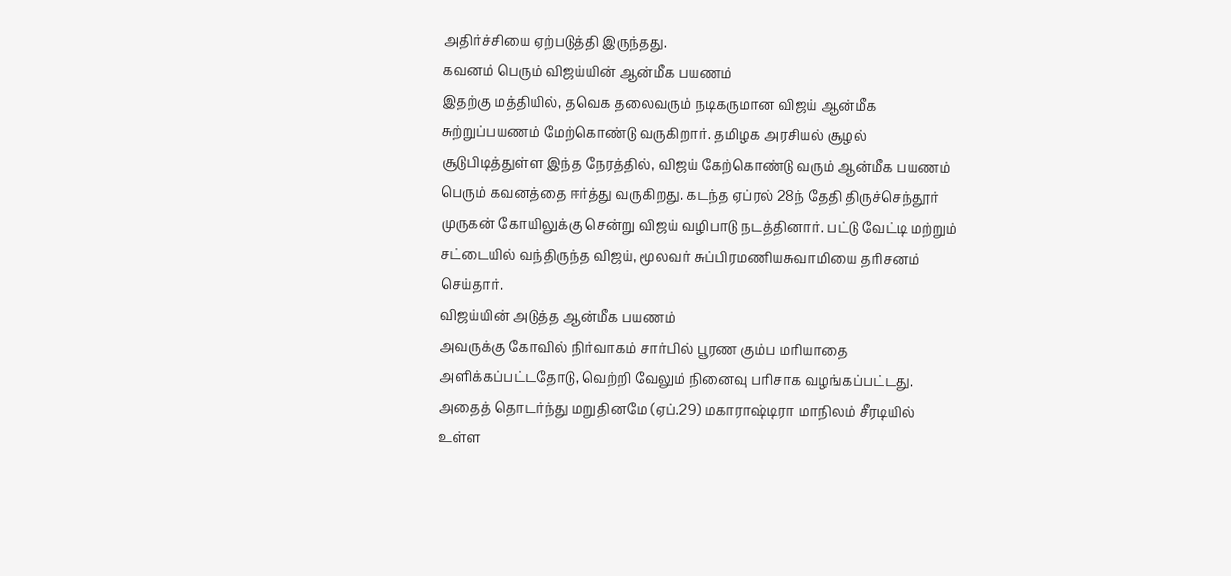அதிர்ச்சியை ஏற்படுத்தி இருந்தது.
கவனம் பெரும் விஜய்யின் ஆன்மீக பயணம்
இதற்கு மத்தியில், தவெக தலைவரும் நடிகருமான விஜய் ஆன்மீக சுற்றுப்பயணம் மேற்கொண்டு வருகிறார். தமிழக அரசியல் சூழல் சூடுபிடித்துள்ள இந்த நேரத்தில், விஜய் கேற்கொண்டு வரும் ஆன்மீக பயணம் பெரும் கவனத்தை ஈர்த்து வருகிறது. கடந்த ஏப்ரல் 28ந் தேதி திருச்செந்தூர் முருகன் கோயிலுக்கு சென்று விஜய் வழிபாடு நடத்தினார். பட்டு வேட்டி மற்றும் சட்டையில் வந்திருந்த விஜய், மூலவர் சுப்பிரமணியசுவாமியை தரிசனம் செய்தார்.
விஜய்யின் அடுத்த ஆன்மீக பயணம்
அவருக்கு கோவில் நிர்வாகம் சார்பில் பூரண கும்ப மரியாதை அளிக்கப்பட்டதோடு, வெற்றி வேலும் நினைவு பரிசாக வழங்கப்பட்டது. அதைத் தொடர்ந்து மறுதினமே (ஏப்.29) மகாராஷ்டிரா மாநிலம் சீரடியில் உள்ள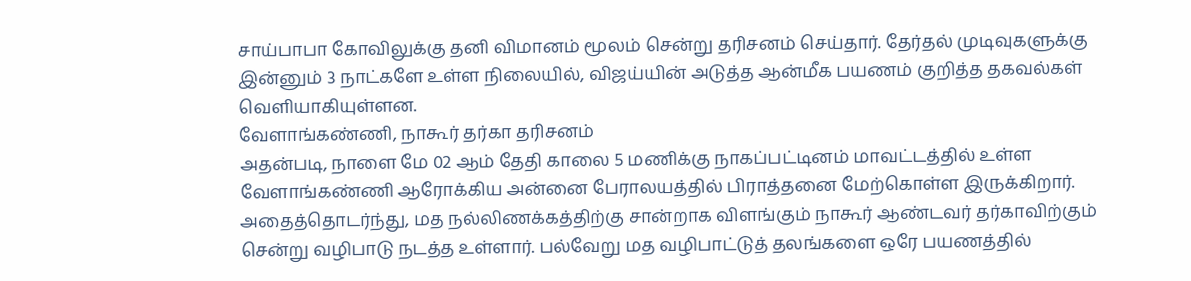சாய்பாபா கோவிலுக்கு தனி விமானம் மூலம் சென்று தரிசனம் செய்தார். தேர்தல் முடிவுகளுக்கு இன்னும் 3 நாட்களே உள்ள நிலையில், விஜய்யின் அடுத்த ஆன்மீக பயணம் குறித்த தகவல்கள் வெளியாகியுள்ளன.
வேளாங்கண்ணி, நாகூர் தர்கா தரிசனம்
அதன்படி, நாளை மே 02 ஆம் தேதி காலை 5 மணிக்கு நாகப்பட்டினம் மாவட்டத்தில் உள்ள வேளாங்கண்ணி ஆரோக்கிய அன்னை பேராலயத்தில் பிராத்தனை மேற்கொள்ள இருக்கிறார். அதைத்தொடர்ந்து, மத நல்லிணக்கத்திற்கு சான்றாக விளங்கும் நாகூர் ஆண்டவர் தர்காவிற்கும் சென்று வழிபாடு நடத்த உள்ளார். பல்வேறு மத வழிபாட்டுத் தலங்களை ஒரே பயணத்தில்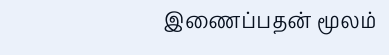இணைப்பதன் மூலம்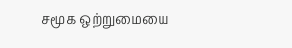சமூக ஒற்றுமையை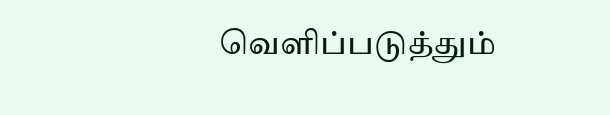வெளிப்படுத்தும்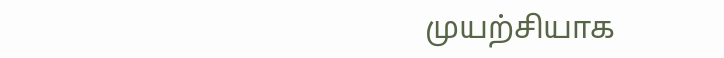முயற்சியாக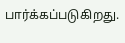பார்க்கப்படுகிறது.